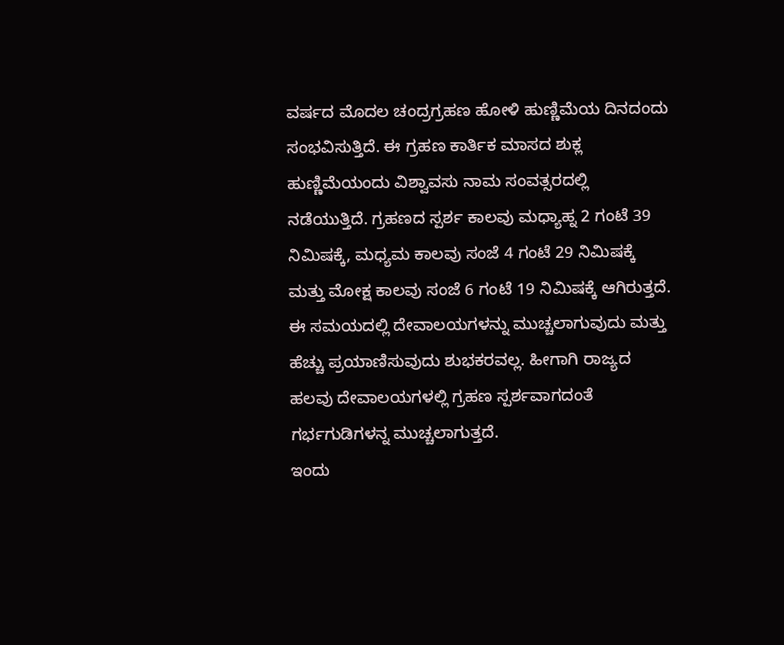ವರ್ಷದ ಮೊದಲ ಚಂದ್ರಗ್ರಹಣ ಹೋಳಿ ಹುಣ್ಣಿಮೆಯ ದಿನದಂದು ಸಂಭವಿಸುತ್ತಿದೆ. ಈ ಗ್ರಹಣ ಕಾರ್ತಿಕ ಮಾಸದ ಶುಕ್ಲ ಹುಣ್ಣಿಮೆಯಂದು ವಿಶ್ವಾವಸು ನಾಮ ಸಂವತ್ಸರದಲ್ಲಿ ನಡೆಯುತ್ತಿದೆ. ಗ್ರಹಣದ ಸ್ಪರ್ಶ ಕಾಲವು ಮಧ್ಯಾಹ್ನ 2 ಗಂಟೆ 39 ನಿಮಿಷಕ್ಕೆ, ಮಧ್ಯಮ ಕಾಲವು ಸಂಜೆ 4 ಗಂಟೆ 29 ನಿಮಿಷಕ್ಕೆ ಮತ್ತು ಮೋಕ್ಷ ಕಾಲವು ಸಂಜೆ 6 ಗಂಟೆ 19 ನಿಮಿಷಕ್ಕೆ ಆಗಿರುತ್ತದೆ. ಈ ಸಮಯದಲ್ಲಿ ದೇವಾಲಯಗಳನ್ನು ಮುಚ್ಚಲಾಗುವುದು ಮತ್ತು ಹೆಚ್ಚು ಪ್ರಯಾಣಿಸುವುದು ಶುಭಕರವಲ್ಲ. ಹೀಗಾಗಿ ರಾಜ್ಯದ ಹಲವು ದೇವಾಲಯಗಳಲ್ಲಿ ಗ್ರಹಣ ಸ್ಪರ್ಶವಾಗದಂತೆ ಗರ್ಭಗುಡಿಗಳನ್ನ ಮುಚ್ಚಲಾಗುತ್ತದೆ.
ಇಂದು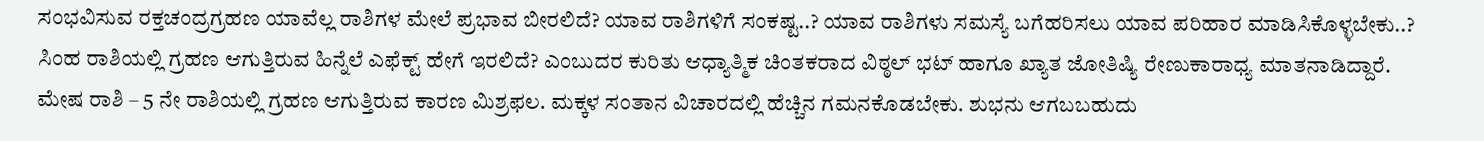ಸಂಭವಿಸುವ ರಕ್ತಚಂದ್ರಗ್ರಹಣ ಯಾವೆಲ್ಲ ರಾಶಿಗಳ ಮೇಲೆ ಪ್ರಭಾವ ಬೀರಲಿದೆ? ಯಾವ ರಾಶಿಗಳಿಗೆ ಸಂಕಷ್ಟ..? ಯಾವ ರಾಶಿಗಳು ಸಮಸ್ಯೆ ಬಗೆಹರಿಸಲು ಯಾವ ಪರಿಹಾರ ಮಾಡಿಸಿಕೊಳ್ಳಬೇಕು..? ಸಿಂಹ ರಾಶಿಯಲ್ಲಿ ಗ್ರಹಣ ಆಗುತ್ತಿರುವ ಹಿನ್ನೆಲೆ ಎಫೆಕ್ಟ್ ಹೇಗೆ ಇರಲಿದೆ? ಎಂಬುದರ ಕುರಿತು ಆಧ್ಯಾತ್ಮಿಕ ಚಿಂತಕರಾದ ವಿಠ್ಠಲ್ ಭಟ್ ಹಾಗೂ ಖ್ಯಾತ ಜೋತಿಷ್ಯಿ ರೇಣುಕಾರಾಧ್ಯ ಮಾತನಾಡಿದ್ದಾರೆ.
ಮೇಷ ರಾಶಿ – 5 ನೇ ರಾಶಿಯಲ್ಲಿ ಗ್ರಹಣ ಆಗುತ್ತಿರುವ ಕಾರಣ ಮಿಶ್ರಫಲ. ಮಕ್ಕಳ ಸಂತಾನ ವಿಚಾರದಲ್ಲಿ ಹೆಚ್ಚಿನ ಗಮನಕೊಡಬೇಕು. ಶುಭನು ಆಗಬಬಹುದು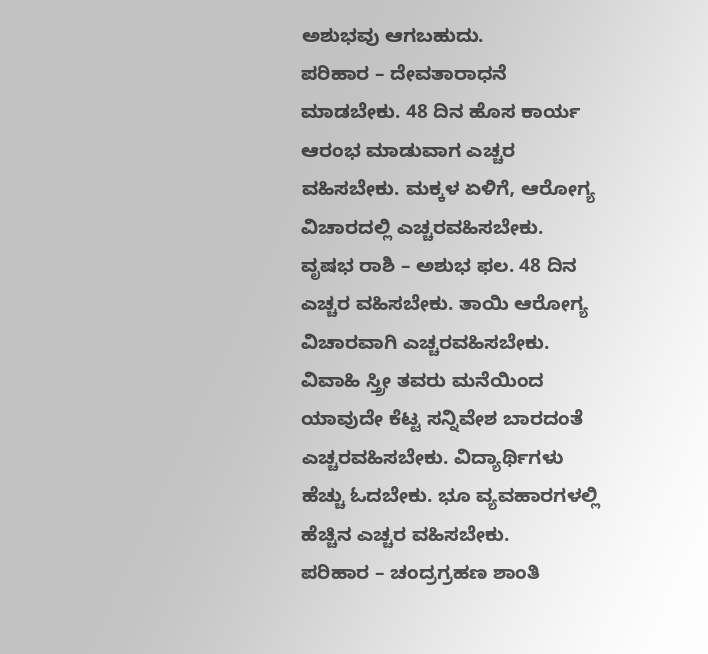ಅಶುಭವು ಆಗಬಹುದು.
ಪರಿಹಾರ – ದೇವತಾರಾಧನೆ ಮಾಡಬೇಕು. 48 ದಿನ ಹೊಸ ಕಾರ್ಯ ಆರಂಭ ಮಾಡುವಾಗ ಎಚ್ಚರ ವಹಿಸಬೇಕು. ಮಕ್ಕಳ ಏಳಿಗೆ, ಆರೋಗ್ಯ ವಿಚಾರದಲ್ಲಿ ಎಚ್ಚರವಹಿಸಬೇಕು.
ವೃಷಭ ರಾಶಿ – ಅಶುಭ ಫಲ. 48 ದಿನ ಎಚ್ಚರ ವಹಿಸಬೇಕು. ತಾಯಿ ಆರೋಗ್ಯ ವಿಚಾರವಾಗಿ ಎಚ್ಚರವಹಿಸಬೇಕು. ವಿವಾಹಿ ಸ್ತ್ರೀ ತವರು ಮನೆಯಿಂದ ಯಾವುದೇ ಕೆಟ್ಟ ಸನ್ನಿವೇಶ ಬಾರದಂತೆ ಎಚ್ಚರವಹಿಸಬೇಕು. ವಿದ್ಯಾರ್ಥಿಗಳು ಹೆಚ್ಚು ಓದಬೇಕು. ಭೂ ವ್ಯವಹಾರಗಳಲ್ಲಿ ಹೆಚ್ಚಿನ ಎಚ್ಚರ ವಹಿಸಬೇಕು.
ಪರಿಹಾರ – ಚಂದ್ರಗ್ರಹಣ ಶಾಂತಿ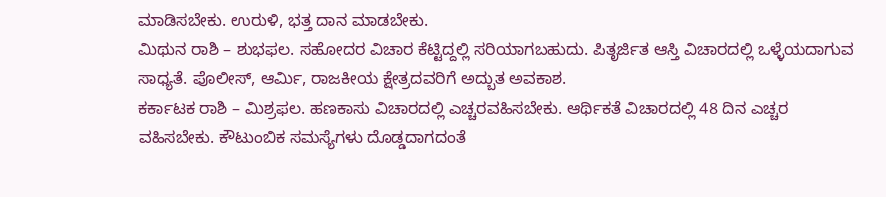ಮಾಡಿಸಬೇಕು. ಉರುಳಿ, ಭತ್ತ ದಾನ ಮಾಡಬೇಕು.
ಮಿಥುನ ರಾಶಿ – ಶುಭಫಲ. ಸಹೋದರ ವಿಚಾರ ಕೆಟ್ಟಿದ್ದಲ್ಲಿ ಸರಿಯಾಗಬಹುದು. ಪಿತೃರ್ಜಿತ ಆಸ್ತಿ ವಿಚಾರದಲ್ಲಿ ಒಳ್ಳೆಯದಾಗುವ ಸಾಧ್ಯತೆ. ಪೊಲೀಸ್, ಆರ್ಮಿ, ರಾಜಕೀಯ ಕ್ಷೇತ್ರದವರಿಗೆ ಅದ್ಬುತ ಅವಕಾಶ.
ಕರ್ಕಾಟಕ ರಾಶಿ – ಮಿಶ್ರಫಲ. ಹಣಕಾಸು ವಿಚಾರದಲ್ಲಿ ಎಚ್ಚರವಹಿಸಬೇಕು. ಆರ್ಥಿಕತೆ ವಿಚಾರದಲ್ಲಿ 48 ದಿನ ಎಚ್ಚರ ವಹಿಸಬೇಕು. ಕೌಟುಂಬಿಕ ಸಮಸ್ಯೆಗಳು ದೊಡ್ಡದಾಗದಂತೆ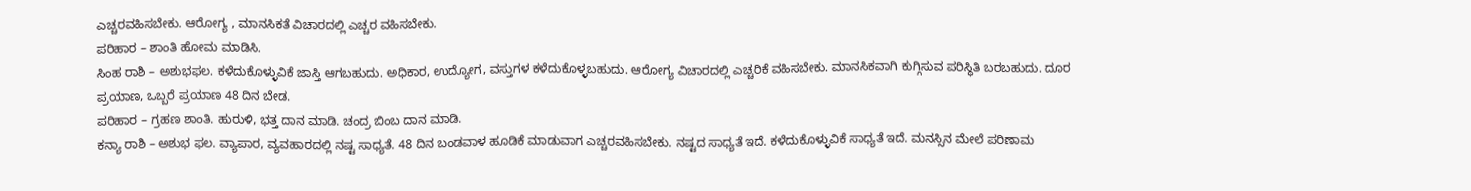ಎಚ್ಚರವಹಿಸಬೇಕು. ಆರೋಗ್ಯ , ಮಾನಸಿಕತೆ ವಿಚಾರದಲ್ಲಿ ಎಚ್ಚರ ವಹಿಸಬೇಕು.
ಪರಿಹಾರ – ಶಾಂತಿ ಹೋಮ ಮಾಡಿಸಿ.
ಸಿಂಹ ರಾಶಿ – ಅಶುಭಫಲ. ಕಳೆದುಕೊಳ್ಳುವಿಕೆ ಜಾಸ್ತಿ ಆಗಬಹುದು. ಅಧಿಕಾರ, ಉದ್ಯೋಗ, ವಸ್ತುಗಳ ಕಳೆದುಕೊಳ್ಳಬಹುದು. ಆರೋಗ್ಯ ವಿಚಾರದಲ್ಲಿ ಎಚ್ಚರಿಕೆ ವಹಿಸಬೇಕು. ಮಾನಸಿಕವಾಗಿ ಕುಗ್ಗಿಸುವ ಪರಿಸ್ಥಿತಿ ಬರಬಹುದು. ದೂರ ಪ್ರಯಾಣ, ಒಬ್ಬರೆ ಪ್ರಯಾಣ 48 ದಿನ ಬೇಡ.
ಪರಿಹಾರ – ಗ್ರಹಣ ಶಾಂತಿ. ಹುರುಳಿ, ಭತ್ತ ದಾನ ಮಾಡಿ. ಚಂದ್ರ ಬಿಂಬ ದಾನ ಮಾಡಿ.
ಕನ್ಯಾ ರಾಶಿ – ಅಶುಭ ಫಲ. ವ್ಯಾಪಾರ, ವ್ಯವಹಾರದಲ್ಲಿ ನಷ್ಟ ಸಾಧ್ಯತೆ. 48 ದಿನ ಬಂಡವಾಳ ಹೂಡಿಕೆ ಮಾಡುವಾಗ ಎಚ್ಚರವಹಿಸಬೇಕು. ನಷ್ಟದ ಸಾಧ್ಯತೆ ಇದೆ. ಕಳೆದುಕೊಳ್ಳುವಿಕೆ ಸಾಧ್ಯತೆ ಇದೆ. ಮನಸ್ಸಿನ ಮೇಲೆ ಪರಿಣಾಮ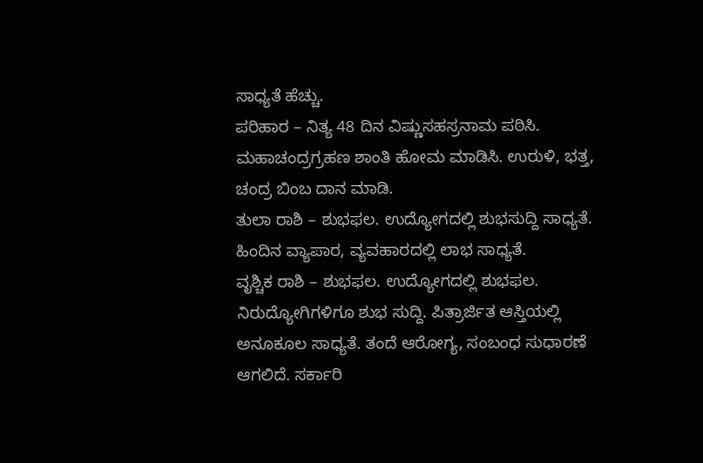ಸಾಧ್ಯತೆ ಹೆಚ್ಚು.
ಪರಿಹಾರ – ನಿತ್ಯ 48 ದಿನ ವಿಷ್ಣುಸಹಸ್ರನಾಮ ಪಠಿಸಿ. ಮಹಾಚಂದ್ರಗ್ರಹಣ ಶಾಂತಿ ಹೋಮ ಮಾಡಿಸಿ. ಉರುಳಿ, ಭತ್ತ, ಚಂದ್ರ ಬಿಂಬ ದಾನ ಮಾಡಿ.
ತುಲಾ ರಾಶಿ – ಶುಭಫಲ. ಉದ್ಯೋಗದಲ್ಲಿ ಶುಭಸುದ್ದಿ ಸಾಧ್ಯತೆ. ಹಿಂದಿನ ವ್ಯಾಪಾರ, ವ್ಯವಹಾರದಲ್ಲಿ ಲಾಭ ಸಾಧ್ಯತೆ.
ವೃಶ್ಚಿಕ ರಾಶಿ – ಶುಭಫಲ. ಉದ್ಯೋಗದಲ್ಲಿ ಶುಭಫಲ. ನಿರುದ್ಯೋಗಿಗಳಿಗೂ ಶುಭ ಸುದ್ದಿ. ಪಿತ್ರಾರ್ಜಿತ ಆಸ್ತಿಯಲ್ಲಿ ಅನೂಕೂಲ ಸಾಧ್ಯತೆ. ತಂದೆ ಆರೋಗ್ಯ, ಸಂಬಂಧ ಸುಧಾರಣೆ ಆಗಲಿದೆ. ಸರ್ಕಾರಿ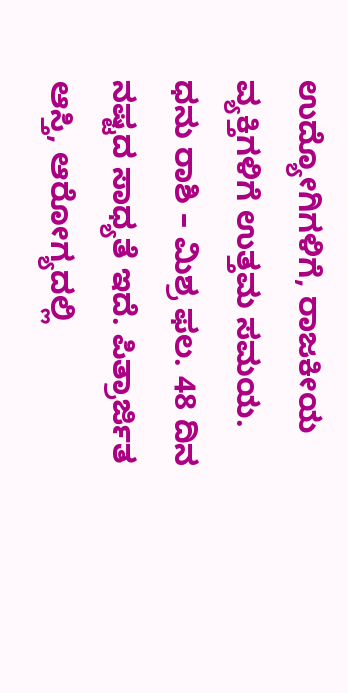ಉದ್ಯೋಗಿಗಳಿಗೆ, ರಾಜಕೀಯ ವ್ಯಕ್ತಿಗಳಿಗೆ ಉತ್ತಮ ಸಮಯ.
ಧನು ರಾಶಿ – ಮಿಶ್ರ ಫಲ. 48 ದಿನ ನಷ್ಟದ ಸಾಧ್ಯತೆ ಇದೆ. ಪಿತ್ರಾರ್ಜಿತ ಆಸ್ತಿ, ಆರೋಗ್ಯದಲ್ಲಿ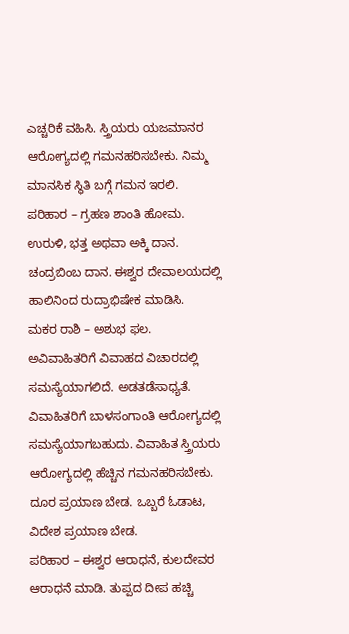ಎಚ್ಚರಿಕೆ ವಹಿಸಿ. ಸ್ತ್ರಿಯರು ಯಜಮಾನರ ಆರೋಗ್ಯದಲ್ಲಿ ಗಮನಹರಿಸಬೇಕು. ನಿಮ್ಮ ಮಾನಸಿಕ ಸ್ಥಿತಿ ಬಗ್ಗೆ ಗಮನ ಇರಲಿ.
ಪರಿಹಾರ – ಗ್ರಹಣ ಶಾಂತಿ ಹೋಮ. ಉರುಳಿ, ಭತ್ತ ಅಥವಾ ಅಕ್ಕಿ ದಾನ. ಚಂದ್ರಬಿಂಬ ದಾನ. ಈಶ್ವರ ದೇವಾಲಯದಲ್ಲಿ ಹಾಲಿನಿಂದ ರುದ್ರಾಭಿಷೇಕ ಮಾಡಿಸಿ.
ಮಕರ ರಾಶಿ – ಅಶುಭ ಫಲ. ಅವಿವಾಹಿತರಿಗೆ ವಿವಾಹದ ವಿಚಾರದಲ್ಲಿ ಸಮಸ್ಯೆಯಾಗಲಿದೆ. ಅಡತಡೆಸಾಧ್ಯತೆ. ವಿವಾಹಿತರಿಗೆ ಬಾಳಸಂಗಾಂತಿ ಆರೋಗ್ಯದಲ್ಲಿ ಸಮಸ್ಯೆಯಾಗಬಹುದು. ವಿವಾಹಿತ ಸ್ತ್ರಿಯರು ಆರೋಗ್ಯದಲ್ಲಿ ಹೆಚ್ಚಿನ ಗಮನಹರಿಸಬೇಕು. ದೂರ ಪ್ರಯಾಣ ಬೇಡ. ಒಬ್ಬರೆ ಓಡಾಟ, ವಿದೇಶ ಪ್ರಯಾಣ ಬೇಡ.
ಪರಿಹಾರ – ಈಶ್ವರ ಆರಾಧನೆ, ಕುಲದೇವರ ಆರಾಧನೆ ಮಾಡಿ. ತುಪ್ಪದ ದೀಪ ಹಚ್ಚಿ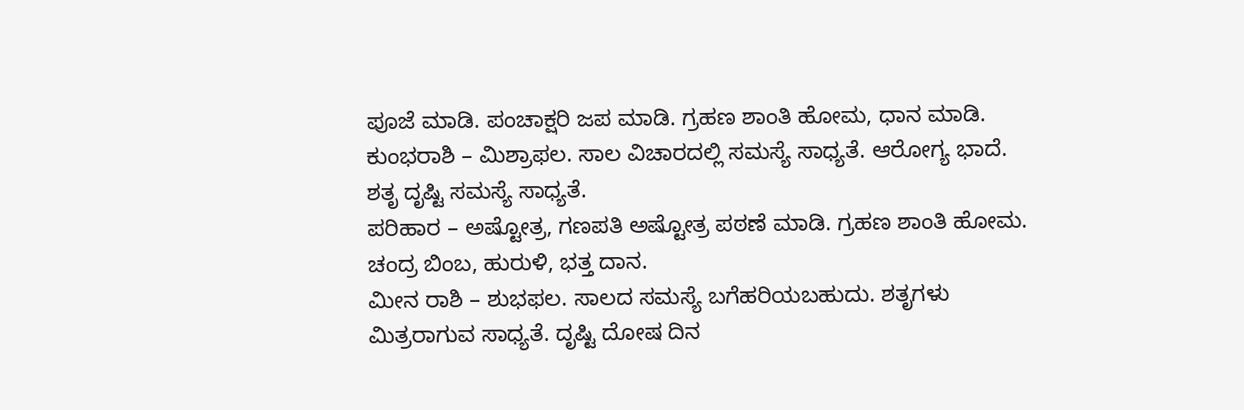ಪೂಜೆ ಮಾಡಿ. ಪಂಚಾಕ್ಷರಿ ಜಪ ಮಾಡಿ. ಗ್ರಹಣ ಶಾಂತಿ ಹೋಮ, ಧಾನ ಮಾಡಿ.
ಕುಂಭರಾಶಿ – ಮಿಶ್ರಾಫಲ. ಸಾಲ ವಿಚಾರದಲ್ಲಿ ಸಮಸ್ಯೆ ಸಾಧ್ಯತೆ. ಆರೋಗ್ಯ ಭಾದೆ. ಶತೃ ದೃಷ್ಟಿ ಸಮಸ್ಯೆ ಸಾಧ್ಯತೆ.
ಪರಿಹಾರ – ಅಷ್ಟೋತ್ರ, ಗಣಪತಿ ಅಷ್ಟೋತ್ರ ಪಠಣೆ ಮಾಡಿ. ಗ್ರಹಣ ಶಾಂತಿ ಹೋಮ. ಚಂದ್ರ ಬಿಂಬ, ಹುರುಳಿ, ಭತ್ತ ದಾನ.
ಮೀನ ರಾಶಿ – ಶುಭಫಲ. ಸಾಲದ ಸಮಸ್ಯೆ ಬಗೆಹರಿಯಬಹುದು. ಶತೃಗಳು ಮಿತ್ರರಾಗುವ ಸಾಧ್ಯತೆ. ದೃಷ್ಟಿ ದೋಷ ದಿನ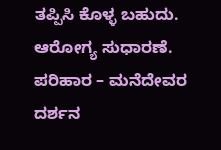ತಪ್ಪಿಸಿ ಕೊಳ್ಳ ಬಹುದು. ಆರೋಗ್ಯ ಸುಧಾರಣೆ.
ಪರಿಹಾರ – ಮನೆದೇವರ ದರ್ಶನ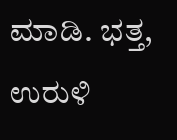ಮಾಡಿ. ಭತ್ತ, ಉರುಳಿ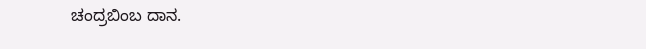ಚಂದ್ರಬಿಂಬ ದಾನ.